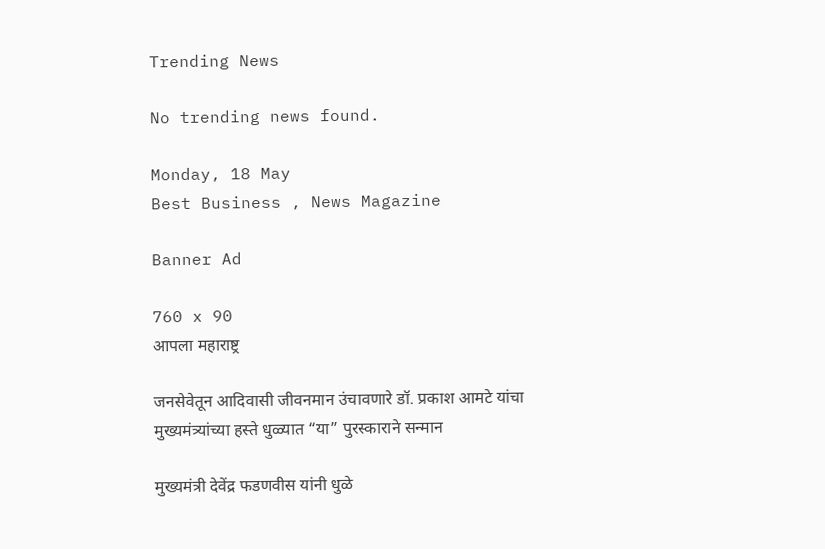Trending News

No trending news found.

Monday, 18 May
Best Business , News Magazine

Banner Ad

760 x 90
आपला महाराष्ट्र

जनसेवेतून आदिवासी जीवनमान उंचावणारे डॉ. प्रकाश आमटे यांचा मुख्यमंत्र्यांच्या हस्ते धुळ्यात “या” पुरस्काराने सन्मान

मुख्यमंत्री देवेंद्र फडणवीस यांनी धुळे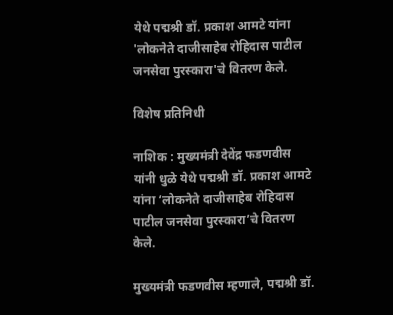येथे पद्मश्री डॉ. प्रकाश आमटे यांना 'लोकनेते दाजीसाहेब रोहिदास पाटील जनसेवा पुरस्कारा'चे वितरण केले.

विशेष प्रतिनिधी

नाशिक : मुख्यमंत्री देवेंद्र फडणवीस यांनी धुळे येथे पद्मश्री डॉ. प्रकाश आमटे यांना ‘लोकनेते दाजीसाहेब रोहिदास पाटील जनसेवा पुरस्कारा’चे वितरण केले.

मुख्यमंत्री फडणवीस म्हणाले, पद्मश्री डॉ.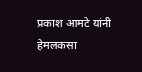प्रकाश आमटे यांनी हेमलकसा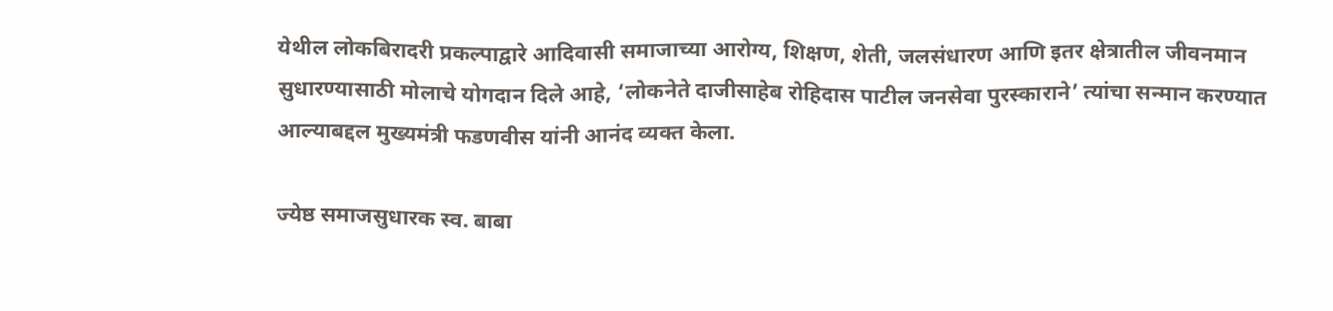येथील लोकबिरादरी प्रकल्पाद्वारे आदिवासी समाजाच्या आरोग्य, शिक्षण, शेती, जलसंधारण आणि इतर क्षेत्रातील जीवनमान सुधारण्यासाठी मोलाचे योगदान दिले आहे, ‘लोकनेते दाजीसाहेब रोहिदास पाटील जनसेवा पुरस्काराने’ त्यांचा सन्मान करण्यात आल्याबद्दल मुख्यमंत्री फडणवीस यांनी आनंद व्यक्त केला.

ज्येष्ठ समाजसुधारक स्व. बाबा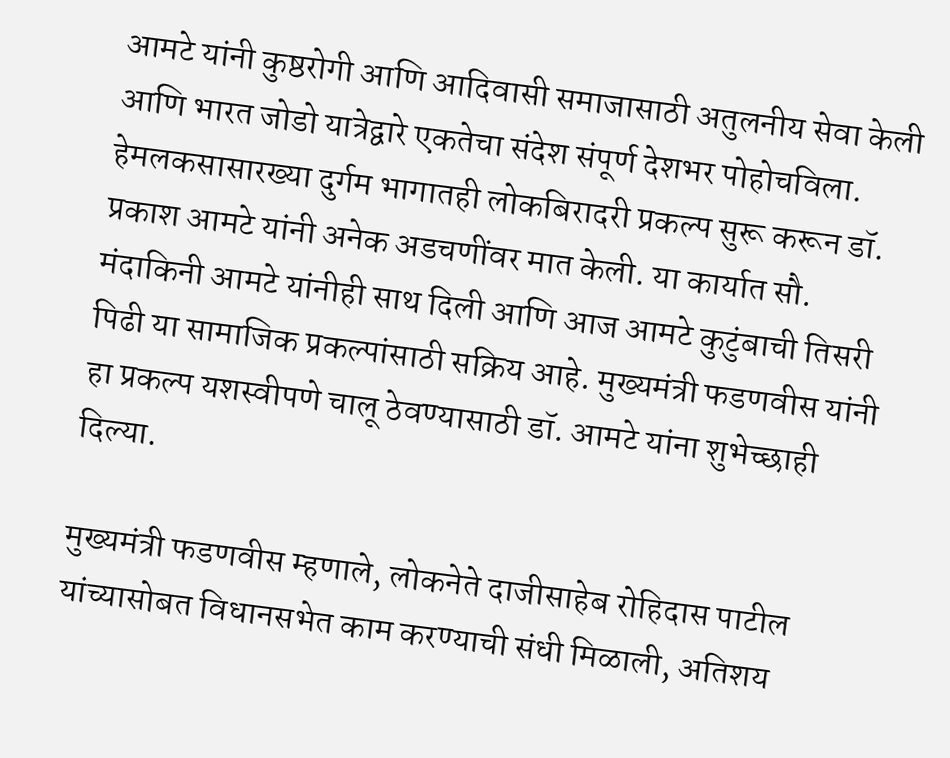आमटे यांनी कुष्ठरोगी आणि आदिवासी समाजासाठी अतुलनीय सेवा केली आणि भारत जोडो यात्रेद्वारे एकतेचा संदेश संपूर्ण देशभर पोहोचविला. हेमलकसासारख्या दुर्गम भागातही लोकबिरादरी प्रकल्प सुरू करून डॉ. प्रकाश आमटे यांनी अनेक अडचणींवर मात केली. या कार्यात सौ. मंदाकिनी आमटे यांनीही साथ दिली आणि आज आमटे कुटुंबाची तिसरी पिढी या सामाजिक प्रकल्पांसाठी सक्रिय आहे. मुख्यमंत्री फडणवीस यांनी हा प्रकल्प यशस्वीपणे चालू ठेवण्यासाठी डॉ. आमटे यांना शुभेच्छाही दिल्या.

मुख्यमंत्री फडणवीस म्हणाले, लोकनेते दाजीसाहेब रोहिदास पाटील यांच्यासोबत विधानसभेत काम करण्याची संधी मिळाली, अतिशय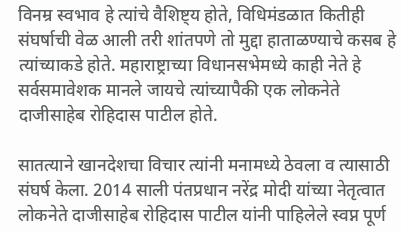विनम्र स्वभाव हे त्यांचे वैशिष्ट्य होते, विधिमंडळात कितीही संघर्षाची वेळ आली तरी शांतपणे तो मुद्दा हाताळण्याचे कसब हे त्यांच्याकडे होते. महाराष्ट्राच्या विधानसभेमध्ये काही नेते हे सर्वसमावेशक मानले जायचे त्यांच्यापैकी एक लोकनेते दाजीसाहेब रोहिदास पाटील होते.

सातत्याने खानदेशचा विचार त्यांनी मनामध्ये ठेवला व त्यासाठी संघर्ष केला. 2014 साली पंतप्रधान नरेंद्र मोदी यांच्या नेतृत्वात लोकनेते दाजीसाहेब रोहिदास पाटील यांनी पाहिलेले स्वप्न पूर्ण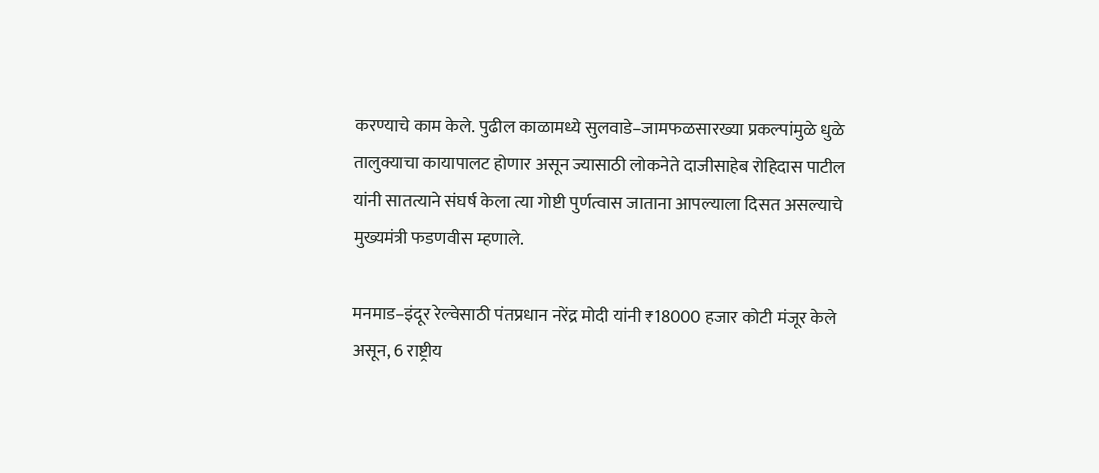करण्याचे काम केले. पुढील काळामध्ये सुलवाडे–जामफळसारख्या प्रकल्पांमुळे धुळे तालुक्याचा कायापालट होणार असून ज्यासाठी लोकनेते दाजीसाहेब रोहिदास पाटील यांनी सातत्याने संघर्ष केला त्या गोष्टी पुर्णत्वास जाताना आपल्याला दिसत असल्याचे मुख्यमंत्री फडणवीस म्हणाले.

मनमाड–इंदूर रेल्वेसाठी पंतप्रधान नरेंद्र मोदी यांनी ₹18000 हजार कोटी मंजूर केले असून, 6 राष्ट्रीय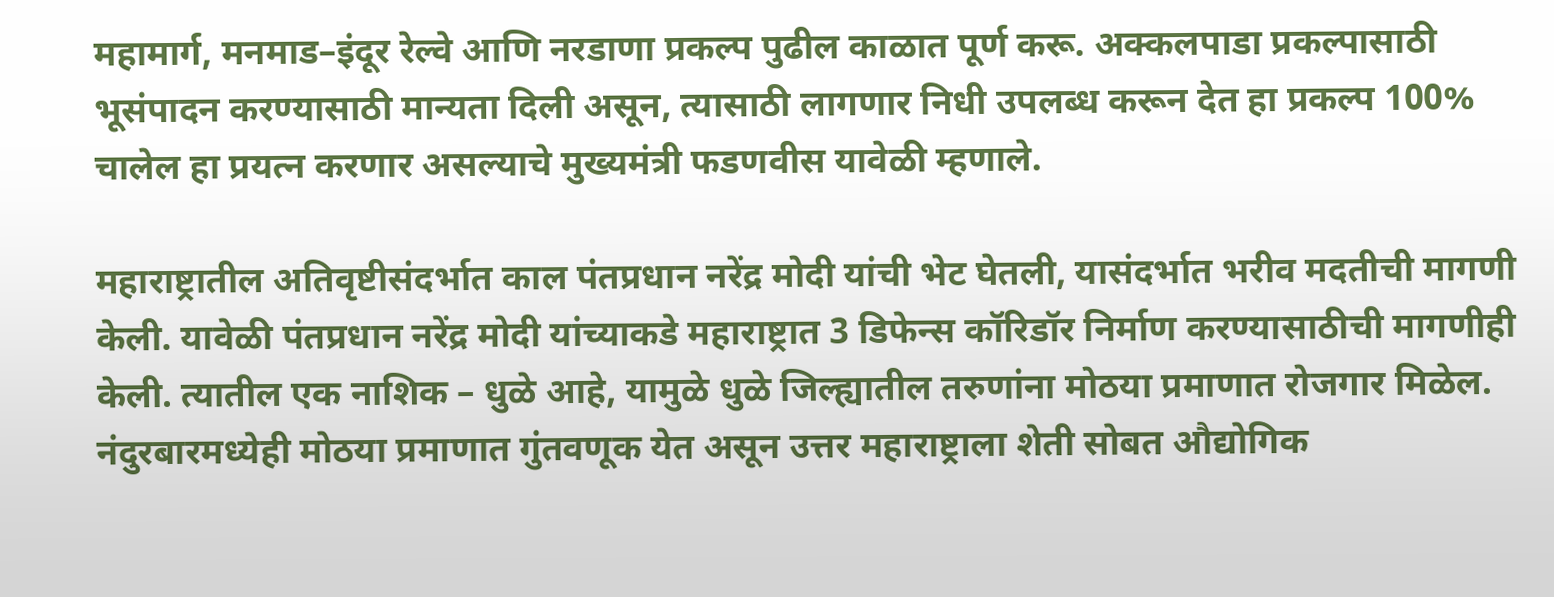महामार्ग, मनमाड–इंदूर रेल्वे आणि नरडाणा प्रकल्प पुढील काळात पूर्ण करू. अक्कलपाडा प्रकल्पासाठी भूसंपादन करण्यासाठी मान्यता दिली असून, त्यासाठी लागणार निधी उपलब्ध करून देत हा प्रकल्प 100% चालेल हा प्रयत्न करणार असल्याचे मुख्यमंत्री फडणवीस यावेळी म्हणाले.

महाराष्ट्रातील अतिवृष्टीसंदर्भात काल पंतप्रधान नरेंद्र मोदी यांची भेट घेतली, यासंदर्भात भरीव मदतीची मागणी केली. यावेळी पंतप्रधान नरेंद्र मोदी यांच्याकडे महाराष्ट्रात 3 डिफेन्स कॉरिडॉर निर्माण करण्यासाठीची मागणीही केली. त्यातील एक नाशिक – धुळे आहे, यामुळे धुळे जिल्ह्यातील तरुणांना मोठया प्रमाणात रोजगार मिळेल. नंदुरबारमध्येही मोठया प्रमाणात गुंतवणूक येत असून उत्तर महाराष्ट्राला शेती सोबत औद्योगिक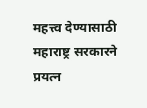महत्त्व देण्यासाठी महाराष्ट्र सरकारने प्रयत्न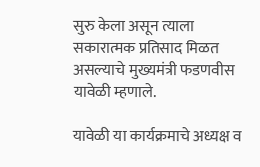सुरु केला असून त्याला सकारात्मक प्रतिसाद मिळत असल्याचे मुख्यमंत्री फडणवीस यावेळी म्हणाले.

यावेळी या कार्यक्रमाचे अध्यक्ष व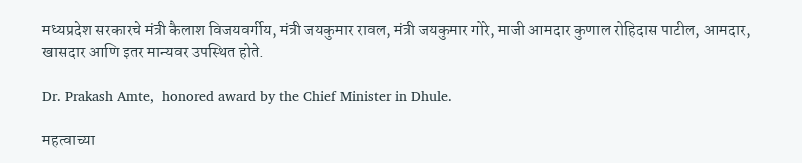मध्यप्रदेश सरकारचे मंत्री कैलाश विजयवर्गीय, मंत्री जयकुमार रावल, मंत्री जयकुमार गोरे, माजी आमदार कुणाल रोहिदास पाटील, आमदार, खासदार आणि इतर मान्यवर उपस्थित होते.

Dr. Prakash Amte,  honored award by the Chief Minister in Dhule.

महत्वाच्या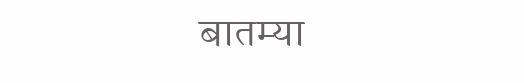बातम्या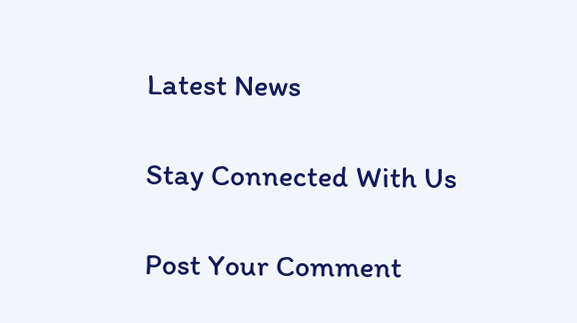Latest News

Stay Connected With Us

Post Your Comment